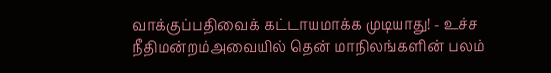வாக்குப்பதிவைக் கட்டாயமாக்க முடியாது! - உச்ச நீதிமன்றம்அவையில் தென் மாநிலங்களின் பலம்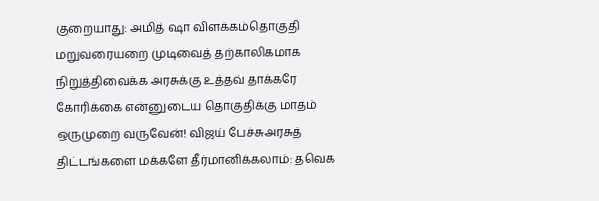குறையாது: அமித் ஷா விளக்கம்தொகுதி மறுவரையறை முடிவைத் தற்காலிகமாக நிறுத்திவைக்க அரசுக்கு உத்தவ் தாக்கரே கோரிக்கை என்னுடைய தொகுதிக்கு மாதம் ஒருமுறை வருவேன்! விஜய் பேச்சுஅரசுத் திட்டங்களை மக்களே தீர்மானிக்கலாம்: தவெக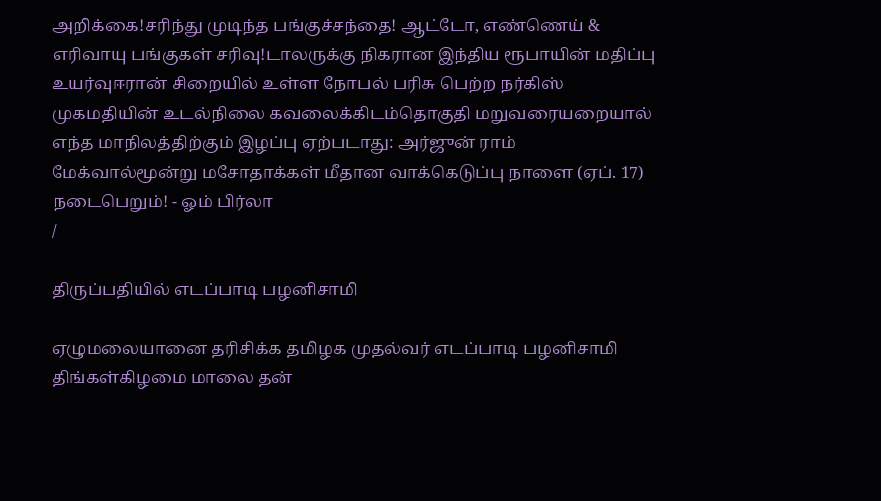அறிக்கை!சரிந்து முடிந்த பங்குச்சந்தை! ஆட்டோ, எண்ணெய் & எரிவாயு பங்குகள் சரிவு!டாலருக்கு நிகரான இந்திய ரூபாயின் மதிப்பு உயர்வுஈரான் சிறையில் உள்ள நோபல் பரிசு பெற்ற நர்கிஸ் முகமதியின் உடல்நிலை கவலைக்கிடம்தொகுதி மறுவரையறையால் எந்த மாநிலத்திற்கும் இழப்பு ஏற்படாது: அர்ஜுன் ராம் மேக்வால்மூன்று மசோதாக்கள் மீதான வாக்கெடுப்பு நாளை (ஏப். 17) நடைபெறும்! - ஓம் பிர்லா
/

திருப்பதியில் எடப்பாடி பழனிசாமி

ஏழுமலையானை தரிசிக்க தமிழக முதல்வர் எடப்பாடி பழனிசாமி திங்கள்கிழமை மாலை தன்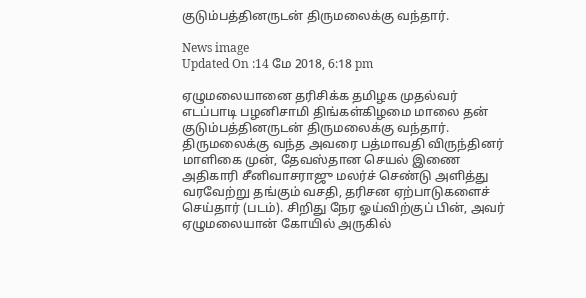குடும்பத்தினருடன் திருமலைக்கு வந்தார்.

News image
Updated On :14 மே 2018, 6:18 pm

ஏழுமலையானை தரிசிக்க தமிழக முதல்வர் எடப்பாடி பழனிசாமி திங்கள்கிழமை மாலை தன் குடும்பத்தினருடன் திருமலைக்கு வந்தார்.
திருமலைக்கு வந்த அவரை பத்மாவதி விருந்தினர் மாளிகை முன், தேவஸ்தான செயல் இணை அதிகாரி சீனிவாசராஜு மலர்ச் செண்டு அளித்து வரவேற்று தங்கும் வசதி, தரிசன ஏற்பாடுகளைச் செய்தார் (படம்). சிறிது நேர ஓய்விற்குப் பின், அவர் ஏழுமலையான் கோயில் அருகில்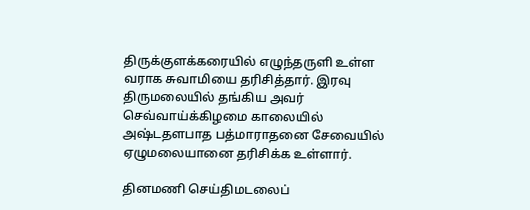திருக்குளக்கரையில் எழுந்தருளி உள்ள வராக சுவாமியை தரிசித்தார். இரவு திருமலையில் தங்கிய அவர் செவ்வாய்க்கிழமை காலையில் அஷ்டதளபாத பத்மாராதனை சேவையில் ஏழுமலையானை தரிசிக்க உள்ளார்.

தினமணி செய்திமடலைப்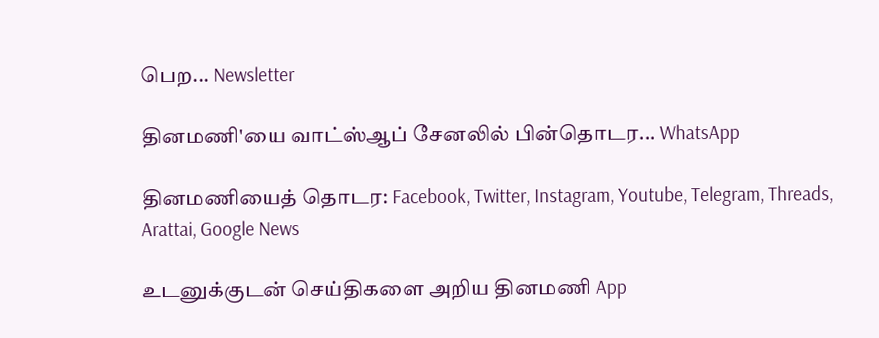பெற... Newsletter

தினமணி'யை வாட்ஸ்ஆப் சேனலில் பின்தொடர... WhatsApp

தினமணியைத் தொடர: Facebook, Twitter, Instagram, Youtube, Telegram, Threads, Arattai, Google News

உடனுக்குடன் செய்திகளை அறிய தினமணி App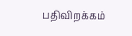பதிவிறக்கம்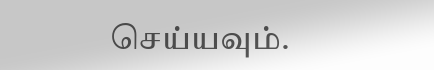செய்யவும்.